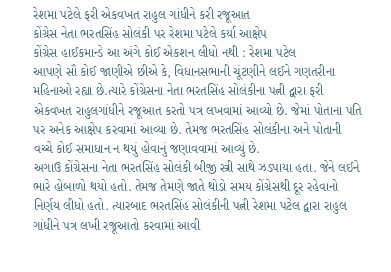રેશમા પટેલે ફરી એકવખત રાહુલ ગાંધીને કરી રજૂઆત
કોંગ્રેસ નેતા ભરતસિંહ સોલંકી પર રેશમા પટેલે કર્યા આક્ષેપ
કોંગ્રેસ હાઈકમાન્ડે આ અંગે કોઈ એકશન લીધો નથી : રેશમા પટેલ
આપણે સૌ કોઈ જાણીએ છીએ કે, વિધાનસભાની ચૂંટણીને લઈને ગણતરીના મહિનાઓ રહ્યા છે.ત્યારે કોંગ્રેસના નેતા ભરતસિંહ સોલંકીના પત્ની દ્વારા ફરી એકવખત રાહુલગાંધીને રજૂઆત કરતો પત્ર લખવામાં આવ્યો છે. જેમાં પોતાના પતિ પર અનેક આક્ષેપ કરવામાં આવ્યા છે. તેમજ ભરતસિંહ સોલંકીના અને પોતાની વચ્ચે કોઈ સમાધાન ન થયું હોવાનું જણાવવામાં આવ્યું છે.
અગાઉ કોંગ્રેસના નેતા ભરતસિંહ સોલંકી બીજી સ્ત્રી સાથે ઝડપાયા હતા. જેને લઈને ભારે હોબાળો થયો હતો. તેમજ તેમણે જાતે થોડો સમય કોંગ્રેસથી દૂર રહેવાનો નિર્ણય લીધો હતો. ત્યારબાદ ભરતસિંહ સોલંકીની પત્ની રેશમા પટેલ દ્વારા રાહુલ ગાંધીને પત્ર લખી રજૂઆતો કરવામાં આવી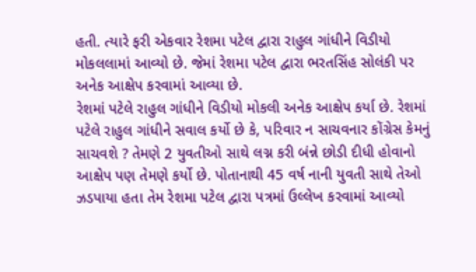હતી. ત્યારે ફરી એકવાર રેશમા પટેલ દ્વારા રાહુલ ગાંધીને વિડીયો મોકલલામાં આવ્યો છે. જેમાં રેશમા પટેલ દ્વારા ભરતસિંહ સોલંકી પર અનેક આક્ષેપ કરવામાં આવ્યા છે.
રેશમાં પટેલે રાહુલ ગાંધીને વિડીયો મોકલી અનેક આક્ષેપ કર્યા છે. રેશમાં પટેલે રાહુલ ગાંધીને સવાલ કર્યો છે કે, પરિવાર ન સાચવનાર કોંગ્રેસ કેમનું સાચવશે ? તેમણે 2 યુવતીઓ સાથે લગ્ન કરી બંન્ને છોડી દીધી હોવાનો આક્ષેપ પણ તેમણે કર્યો છે. પોતાનાથી 45 વર્ષ નાની યુવતી સાથે તેઓ ઝડપાયા હતા તેમ રેશમા પટેલ દ્વારા પત્રમાં ઉલ્લેખ કરવામાં આવ્યો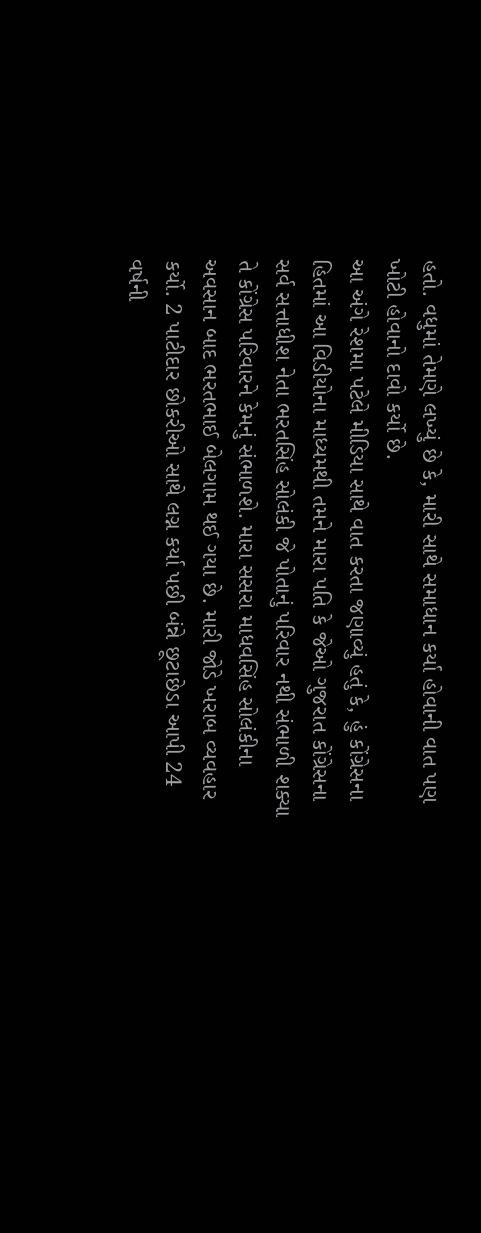હતો. વધુમાં તેમણે લખ્યું છે કે, મારી સાથે સમાધાન કર્યા હોવાની વાત પણ ખોટી હોવાનો દાવો કર્યો છે.
આ અંગે રેશમા પટેલે મીડિયા સાથે વાત કરતા જણાવ્યું હતું કે, હું કોંગ્રેસના હિતમાં આ વિડીયોના માધ્યમથી તમને મારા પતિ કે જેઓ ગુજરાત કોંગ્રેસના સર્વ સત્તાધીશ નેતા ભરતસિંહ સોલંકી જે પોતાનું પરિવાર નથી સંભાળી શક્યા તે કોંગ્રેસ પરિવારને કેમનું સંભાળશે. મારા સસરા માધવસિંહ સોલંકીના અવસાન બાદ ભરતભાઈ બેલગામ થઈ ગયા છે. મારી જોડે ખરાબ વ્યવહાર કર્યો. 2 પાટીદાર છોકરીઓ સાથે લગ્ન કર્યા પછી બંન્ને છૂટાછેડા આપી 24 વર્ષની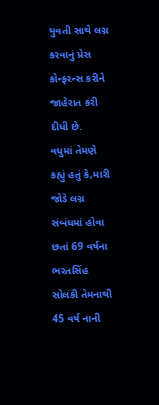યુવતી સાથે લગ્ન કરવાનું પ્રેસ કોન્ફરન્સ કરીને જાહેરાત કરી દીધી છે.
વધુમાં તેમણે કહ્યું હતું કે,મારી જોડે લગ્ન સંબંધમાં હોવા છતાં 69 વર્ષના ભરતસિંહ સોલંકી તેમનાથી 45 વર્ષ નાની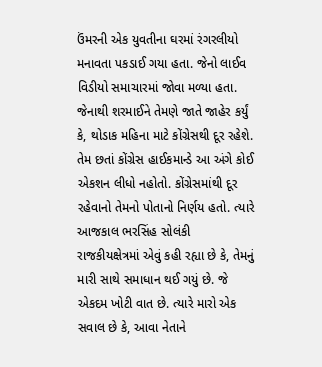ઉંમરની એક યુવતીના ઘરમાં રંગરલીયો મનાવતા પકડાઈ ગયા હતા. જેનો લાઈવ વિડીયો સમાચારમાં જોવા મળ્યા હતા. જેનાથી શરમાઈને તેમણે જાતે જાહેર કર્યું કે, થોડાક મહિના માટે કોંગ્રેસથી દૂર રહેશે. તેમ છતાં કોંગ્રેસ હાઈકમાન્ડે આ અંગે કોઈ એકશન લીધો નહોતો. કોંગ્રેસમાંથી દૂર રહેવાનો તેમનો પોતાનો નિર્ણય હતો. ત્યારે આજકાલ ભરસિંહ સોલંકી રાજકીયક્ષેત્રમાં એવું કહી રહ્યા છે કે, તેમનું મારી સાથે સમાધાન થઈ ગયું છે. જે એકદમ ખોટી વાત છે. ત્યારે મારો એક સવાલ છે કે, આવા નેતાને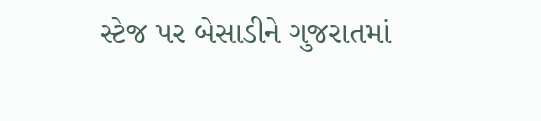સ્ટેજ પર બેસાડીને ગુજરાતમાં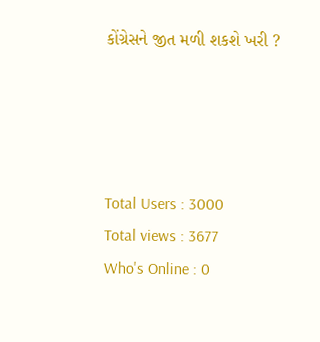કોંગ્રેસને જીત મળી શકશે ખરી ?




Total Users : 3000
Total views : 3677
Who's Online : 0